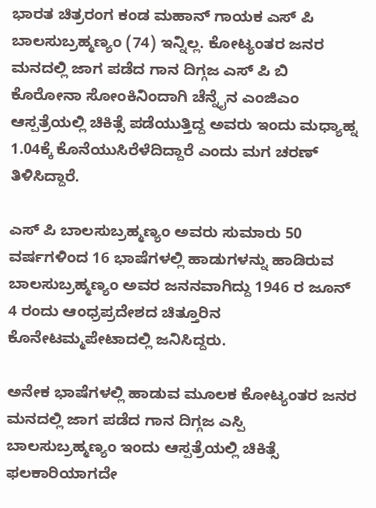ಭಾರತ ಚಿತ್ರರಂಗ ಕಂಡ ಮಹಾನ್ ಗಾಯಕ ಎಸ್ ಪಿ ಬಾಲಸುಬ್ರಹ್ಮಣ್ಯಂ (74) ಇನ್ನಿಲ್ಲ. ಕೋಟ್ಯಂತರ ಜನರ ಮನದಲ್ಲಿ ಜಾಗ ಪಡೆದ ಗಾನ ದಿಗ್ಗಜ ಎಸ್ ಪಿ ಬಿ ಕೊರೋನಾ ಸೋಂಕಿನಿಂದಾಗಿ ಚೆನ್ನೈನ ಎಂಜಿಎಂ ಆಸ್ಪತ್ರೆಯಲ್ಲಿ ಚಿಕಿತ್ಸೆ ಪಡೆಯುತ್ತಿದ್ದ ಅವರು ಇಂದು ಮಧ್ಯಾಹ್ನ 1.04ಕ್ಕೆ ಕೊನೆಯುಸಿರೆಳೆದಿದ್ದಾರೆ ಎಂದು ಮಗ ಚರಣ್ ತಿಳಿಸಿದ್ದಾರೆ.

ಎಸ್ ಪಿ ಬಾಲಸುಬ್ರಹ್ಮಣ್ಯಂ ಅವರು ಸುಮಾರು 50 ವರ್ಷಗಳಿಂದ 16 ಭಾಷೆಗಳಲ್ಲಿ ಹಾಡುಗಳನ್ನು ಹಾಡಿರುವ ಬಾಲಸುಬ್ರಹ್ಮಣ್ಯಂ ಅವರ ಜನನವಾಗಿದ್ದು 1946 ರ ಜೂನ್ 4 ರಂದು ಆಂಧ್ರಪ್ರದೇಶದ ಚಿತ್ತೂರಿನ ಕೊನೇಟಮ್ಮಪೇಟಾದಲ್ಲಿ ಜನಿಸಿದ್ದರು.

ಅನೇಕ ಭಾಷೆಗಳಲ್ಲಿ ಹಾಡುವ ಮೂಲಕ ಕೋಟ್ಯಂತರ ಜನರ ಮನದಲ್ಲಿ ಜಾಗ ಪಡೆದ ಗಾನ ದಿಗ್ಗಜ ಎಸ್ಪಿ ಬಾಲಸುಬ್ರಹ್ಮಣ್ಯಂ ಇಂದು ಆಸ್ಪತ್ರೆಯಲ್ಲಿ ಚಿಕಿತ್ಸೆ ಫಲಕಾರಿಯಾಗದೇ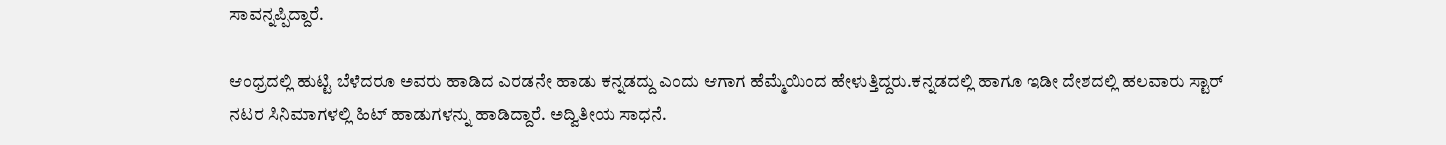ಸಾವನ್ನಪ್ಪಿದ್ದಾರೆ.

ಆಂಧ್ರದಲ್ಲಿ ಹುಟ್ಟಿ ಬೆಳೆದರೂ ಅವರು ಹಾಡಿದ ಎರಡನೇ ಹಾಡು ಕನ್ನಡದ್ದು ಎಂದು ಆಗಾಗ ಹೆಮ್ಮೆಯಿಂದ ಹೇಳುತ್ತಿದ್ದರು.ಕನ್ನಡದಲ್ಲಿ ಹಾಗೂ ಇಡೀ ದೇಶದಲ್ಲಿ ಹಲವಾರು ಸ್ಟಾರ್ ನಟರ ಸಿನಿಮಾಗಳಲ್ಲಿ ಹಿಟ್ ಹಾಡುಗಳನ್ನು ಹಾಡಿದ್ದಾರೆ. ಅದ್ವಿತೀಯ ಸಾಧನೆ.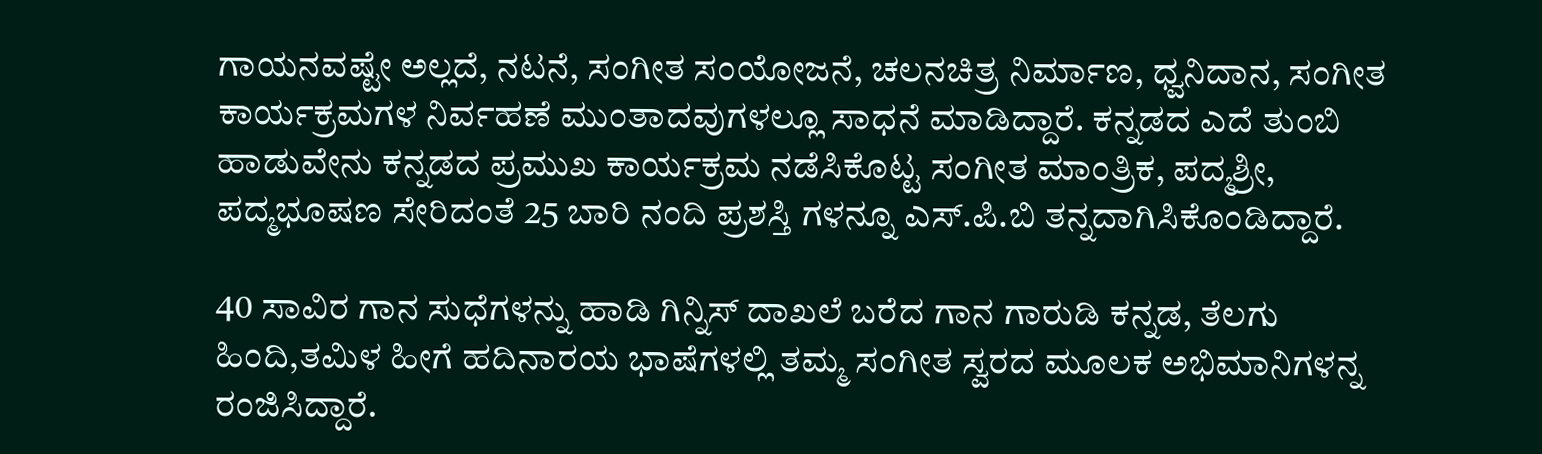ಗಾಯನವಷ್ಟೇ ಅಲ್ಲದೆ, ನಟನೆ, ಸಂಗೀತ ಸಂಯೋಜನೆ, ಚಲನಚಿತ್ರ ನಿರ್ಮಾಣ, ಧ್ವನಿದಾನ, ಸಂಗೀತ ಕಾರ್ಯಕ್ರಮಗಳ ನಿರ್ವಹಣೆ ಮುಂತಾದವುಗಳಲ್ಲೂ ಸಾಧನೆ ಮಾಡಿದ್ದಾರೆ. ಕನ್ನಡದ ಎದೆ ತುಂಬಿ ಹಾಡುವೇನು ಕನ್ನಡದ ಪ್ರಮುಖ ಕಾರ್ಯಕ್ರಮ ನಡೆಸಿಕೊಟ್ಟ ಸಂಗೀತ ಮಾಂತ್ರಿಕ, ಪದ್ಮಶ್ರೀ, ಪದ್ಮಭೂಷಣ ಸೇರಿದಂತೆ 25 ಬಾರಿ ನಂದಿ ಪ್ರಶಸ್ತಿ ಗಳನ್ನೂ ಎಸ್.ಪಿ.ಬಿ ತನ್ನದಾಗಿಸಿಕೊಂಡಿದ್ದಾರೆ.

40 ಸಾವಿರ ಗಾನ ಸುಧೆಗಳನ್ನು ಹಾಡಿ ಗಿನ್ನಿಸ್ ದಾಖಲೆ ಬರೆದ ಗಾನ ಗಾರುಡಿ ಕನ್ನಡ, ತೆಲಗು ಹಿಂದಿ,ತಮಿಳ ಹೀಗೆ ಹದಿನಾರಯ ಭಾಷೆಗಳಲ್ಲಿ ತಮ್ಮ ಸಂಗೀತ ಸ್ವರದ ಮೂಲಕ ಅಭಿಮಾನಿಗಳನ್ನ ರಂಜಿಸಿದ್ದಾರೆ.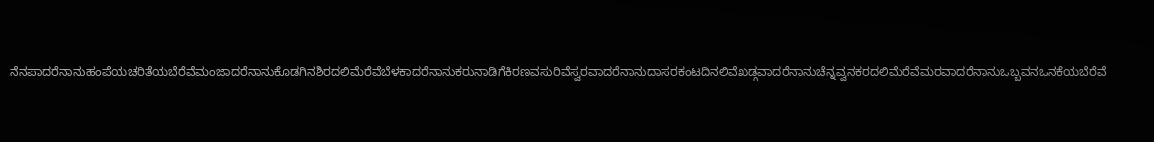ನೆನಪಾದರೆನಾನುಹಂಪೆಯಚರಿತೆಯಬೆರೆವೆಮಂಜಾದರೆನಾನುಕೊಡಗಿನಶಿರದಲಿಮೆರೆವೆಬೆಳಕಾದರೆನಾನುಕರುನಾಡಿಗೆಕಿರಣವಸುರಿವೆಸ್ವರವಾದರೆನಾನುದಾಸರಕಂಟದಿನಲಿವೆಖಡ್ಗವಾದರೆನಾನುಚೆನ್ನವ್ವನಕರದಲಿಮೆರೆವೆಮರವಾದರೆನಾನುಒಬ್ಬವನಒನಕೆಯಬೆರೆವೆ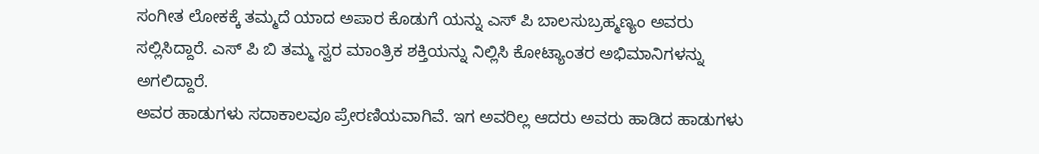ಸಂಗೀತ ಲೋಕಕ್ಕೆ ತಮ್ಮದೆ ಯಾದ ಅಪಾರ ಕೊಡುಗೆ ಯನ್ನು ಎಸ್ ಪಿ ಬಾಲಸುಬ್ರಹ್ಮಣ್ಯಂ ಅವರು ಸಲ್ಲಿಸಿದ್ದಾರೆ. ಎಸ್ ಪಿ ಬಿ ತಮ್ಮ ಸ್ವರ ಮಾಂತ್ರಿಕ ಶಕ್ತಿಯನ್ನು ನಿಲ್ಲಿಸಿ ಕೋಟ್ಯಾಂತರ ಅಭಿಮಾನಿಗಳನ್ನು ಅಗಲಿದ್ದಾರೆ.
ಅವರ ಹಾಡುಗಳು ಸದಾಕಾಲವೂ ಪ್ರೇರಣಿಯವಾಗಿವೆ. ಇಗ ಅವರಿಲ್ಲ ಆದರು ಅವರು ಹಾಡಿದ ಹಾಡುಗಳು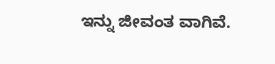ಇನ್ನು ಜೀವಂತ ವಾಗಿವೆ.